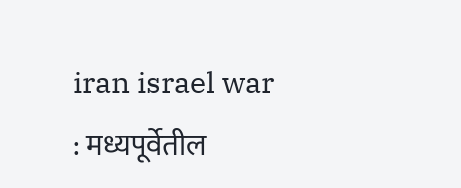iran israel war : मध्यपूर्वेतील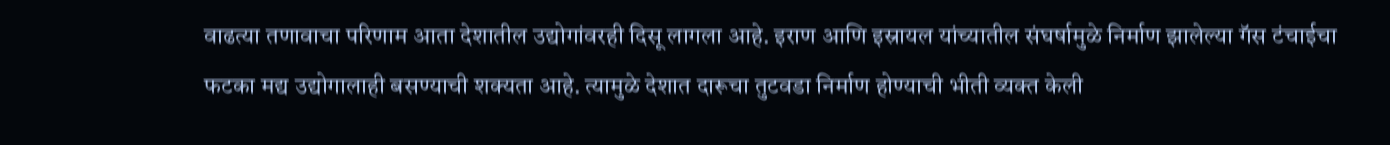वाढत्या तणावाचा परिणाम आता देशातील उद्योगांवरही दिसू लागला आहे. इराण आणि इस्रायल यांच्यातील संघर्षामुळे निर्माण झालेल्या गॅस टंचाईचा फटका मद्य उद्योगालाही बसण्याची शक्यता आहे. त्यामुळे देशात दारूचा तुटवडा निर्माण होण्याची भीती व्यक्त केली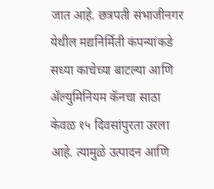जात आहे. छत्रपती संभाजीनगर येथील मद्यनिर्मिती कंपन्यांकडे सध्या काचेच्या बाटल्या आणि ॲल्युमिनियम कॅनचा साठा केवळ १५ दिवसांपुरता उरला आहे. त्यामुळे उत्पादन आणि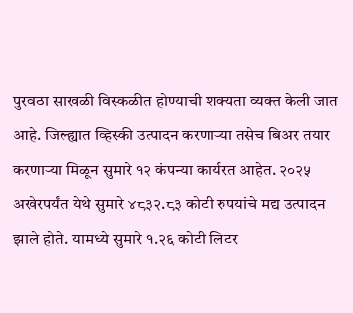पुरवठा साखळी विस्कळीत होण्याची शक्यता व्यक्त केली जात आहे. जिल्ह्यात व्हिस्की उत्पादन करणाऱ्या तसेच बिअर तयार करणाऱ्या मिळून सुमारे १२ कंपन्या कार्यरत आहेत. २०२५ अखेरपर्यंत येथे सुमारे ४८३२.८३ कोटी रुपयांचे मद्य उत्पादन झाले होते. यामध्ये सुमारे १.२६ कोटी लिटर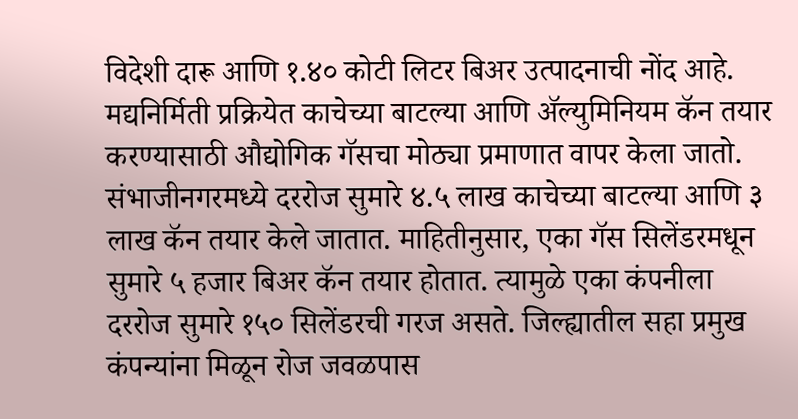विदेशी दारू आणि १.४० कोटी लिटर बिअर उत्पादनाची नोंद आहे. मद्यनिर्मिती प्रक्रियेत काचेच्या बाटल्या आणि ॲल्युमिनियम कॅन तयार करण्यासाठी औद्योगिक गॅसचा मोठ्या प्रमाणात वापर केला जातो. संभाजीनगरमध्ये दररोज सुमारे ४.५ लाख काचेच्या बाटल्या आणि ३ लाख कॅन तयार केले जातात. माहितीनुसार, एका गॅस सिलेंडरमधून सुमारे ५ हजार बिअर कॅन तयार होतात. त्यामुळे एका कंपनीला दररोज सुमारे १५० सिलेंडरची गरज असते. जिल्ह्यातील सहा प्रमुख कंपन्यांना मिळून रोज जवळपास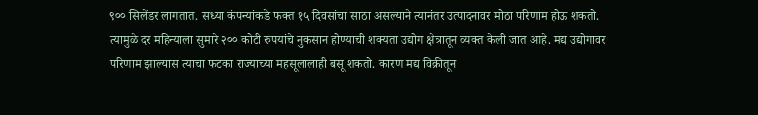९०० सिलेंडर लागतात. सध्या कंपन्यांकडे फक्त १५ दिवसांचा साठा असल्याने त्यानंतर उत्पादनावर मोठा परिणाम होऊ शकतो. त्यामुळे दर महिन्याला सुमारे २०० कोटी रुपयांचे नुकसान होण्याची शक्यता उद्योग क्षेत्रातून व्यक्त केली जात आहे. मद्य उद्योगावर परिणाम झाल्यास त्याचा फटका राज्याच्या महसूलालाही बसू शकतो. कारण मद्य विक्रीतून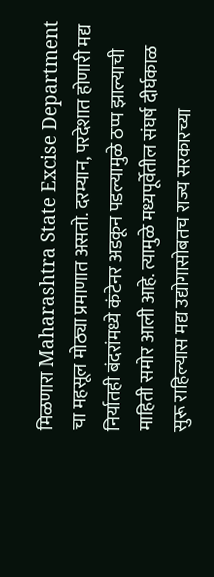मिळणारा Maharashtra State Excise Department चा महसूल मोठ्या प्रमाणात असतो. दरम्यान, परदेशात होणारी मद्य निर्यातही बंदरांमध्ये कंटेनर अडकून पडल्यामुळे ठप्प झाल्याची माहिती समोर आली आहे. त्यामुळे मध्यपूर्वेतील संघर्ष दीर्घकाळ सुरू राहिल्यास मद्य उद्योगासोबतच राज्य सरकारच्या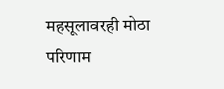महसूलावरही मोठा परिणाम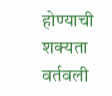होण्याची शक्यता वर्तवली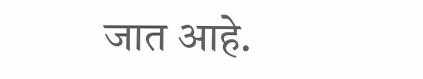जात आहे.